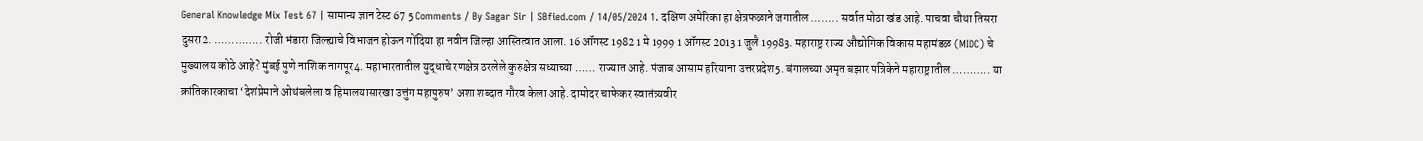General Knowledge Mix Test 67 | सामान्य ज्ञान टेस्ट 67 5 Comments / By Sagar Sir | SBfied.com / 14/05/2024 1. दक्षिण अमेरिका हा क्षेत्रफळाने जगातील …….. सर्वात मोठा खंड आहे. पाचवा चौथा तिसरा दुसरा2. ………….. रोजी भंडारा जिल्ह्याचे विभाजन होऊन गोंदिया हा नवीन जिल्हा आस्तित्वात आला. 16 ऑगस्ट 1982 1 मे 1999 1 ऑगस्ट 2013 1 जुलै 19983. महाराष्ट्र राज्य औद्योगिक विकास महामंडळ (MIDC) चे मुख्यालय कोठे आहे? मुंबई पुणे नाशिक नागपूर4. महाभारतातील युद्धाचे रणक्षेत्र ठरलेले कुरुक्षेत्र सध्याच्या …… राज्यात आहे. पंजाब आसाम हरियाना उत्तरप्रदेश5. बंगालच्या अमृत बझार पत्रिकेने महाराष्ट्रातील ……….. या क्रांतिकारकाचा ‘देशंप्रेमाने ओथंबलेला व हिमालयासारखा उत्तुंग महापुरुष’ अशा शब्दात गौरव केला आहे. दामोदर चाफेकर स्वातंत्र्यवीर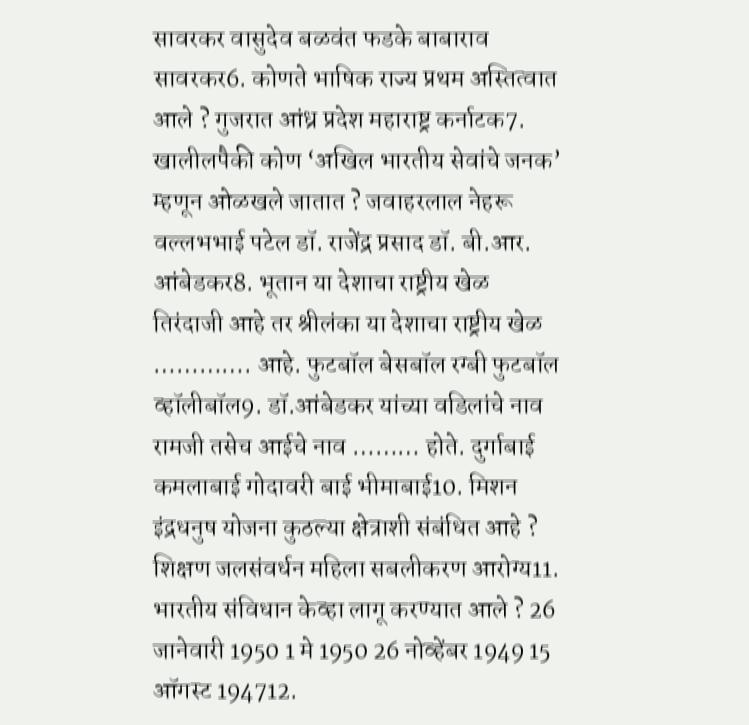सावरकर वासुदेव बळवंत फडके बाबाराव सावरकर6. कोणते भाषिक राज्य प्रथम अस्तित्वात आले ? गुजरात आंध्र प्रदेश महाराष्ट्र कर्नाटक7. खालीलपैकी कोण ‘अखिल भारतीय सेवांचे जनक’ म्हणून ओळखले जातात ? जवाहरलाल नेहरू वल्लभभाई पटेल डॉ. राजेंद्र प्रसाद डॉ. बी.आर. आंबेडकर8. भूतान या देशाचा राष्ट्रीय खेळ तिरंदाजी आहे तर श्रीलंका या देशाचा राष्ट्रीय खेळ …………. आहे. फुटबॉल बेसबॉल रग्बी फुटबॉल व्हॉलीबॉल9. डॉ.आंबेडकर यांच्या वडिलांचे नाव रामजी तसेच आईचे नाव ……… होते. दुर्गाबाई कमलाबाई गोदावरी बाई भीमाबाई10. मिशन इंद्रधनुष योजना कुठल्या क्षेत्राशी संबंधित आहे ? शिक्षण जलसंवर्धन महिला सबलीकरण आरोग्य11. भारतीय संविधान केव्हा लागू करण्यात आले ? 26 जानेवारी 1950 1 मे 1950 26 नोव्हेंबर 1949 15 ऑगस्ट 194712.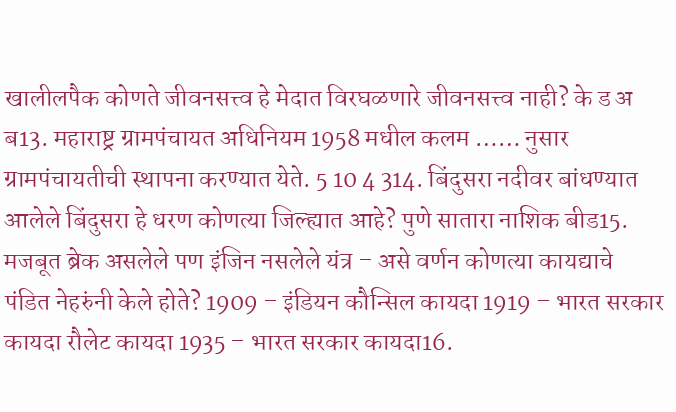खालीलपैक कोणते जीवनसत्त्व हे मेदात विरघळणारे जीवनसत्त्व नाही? के ड अ ब13. महाराष्ट्र ग्रामपंचायत अधिनियम 1958 मधील कलम …… नुसार ग्रामपंचायतीची स्थापना करण्यात येते. 5 10 4 314. बिंदुसरा नदीवर बांधण्यात आलेले बिंदुसरा हे धरण कोणत्या जिल्ह्यात आहे? पुणे सातारा नाशिक बीड15. मजबूत ब्रेक असलेले पण इंजिन नसलेले यंत्र – असे वर्णन कोणत्या कायद्याचे पंडित नेहरुंनी केले होते? 1909 – इंडियन कौन्सिल कायदा 1919 – भारत सरकार कायदा रौलेट कायदा 1935 – भारत सरकार कायदा16.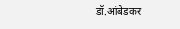डॉ.आंबेडकर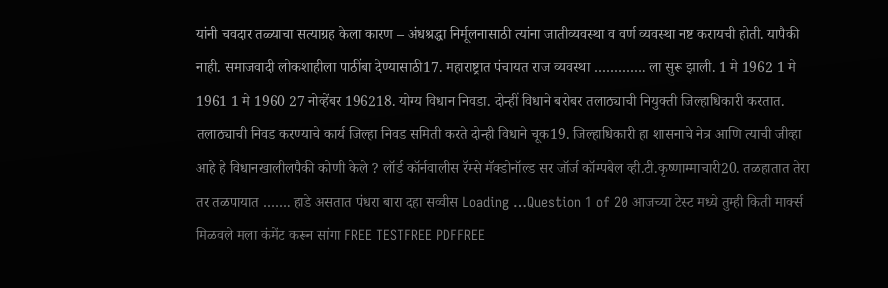यांनी चवदार तळ्याचा सत्याग्रह केला कारण – अंधश्रद्धा निर्मूलनासाठी त्यांना जातीव्यवस्था व वर्ण व्यवस्था नष्ट करायची होती. यापैकी नाही. समाजवादी लोकशाहीला पाठींबा देण्यासाठी17. महाराष्ट्रात पंचायत राज व्यवस्था …………. ला सुरू झाली. 1 मे 1962 1 मे 1961 1 मे 1960 27 नोव्हेंबर 196218. योग्य विधान निवडा. दोन्हीं विधाने बरोबर तलाठ्याची नियुक्ती जिल्हाधिकारी करतात. तलाठ्याची निवड करण्याचे कार्य जिल्हा निवड समिती करते दोन्ही विधाने चूक19. जिल्हाधिकारी हा शासनाचे नेत्र आणि त्याची जीव्हा आहे हे विधानखालीलपैकी कोणी केले ? लॉर्ड कॉर्नवालीस रॅम्से मॅक्डोनॉल्ड सर जॉर्ज कॉम्पबेल व्ही.टी.कृष्णाम्माचारी20. तळहातात तेरा तर तळपायात ……. हाडे असतात पंधरा बारा दहा सव्वीस Loading …Question 1 of 20 आजच्या टेस्ट मध्ये तुम्ही किती मार्क्स मिळवले मला कंमेंट करून सांगा FREE TESTFREE PDFFREE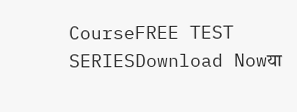CourseFREE TEST SERIESDownload Nowया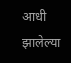आधी झालेल्या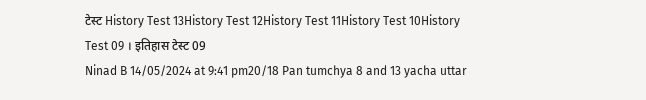टेस्ट History Test 13History Test 12History Test 11History Test 10History Test 09 । इतिहास टेस्ट 09
Ninad B 14/05/2024 at 9:41 pm20/18 Pan tumchya 8 and 13 yacha uttar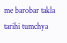me barobar takla tarihi tumchya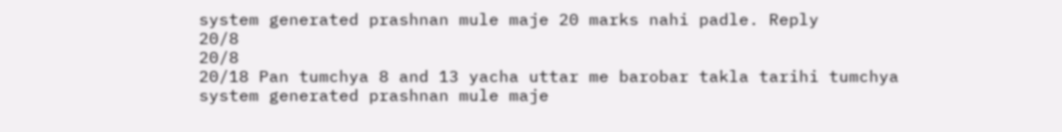system generated prashnan mule maje 20 marks nahi padle. Reply
20/8
20/8
20/18 Pan tumchya 8 and 13 yacha uttar me barobar takla tarihi tumchya system generated prashnan mule maje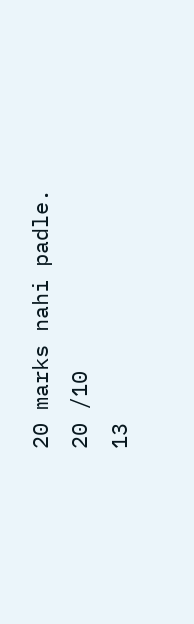20 marks nahi padle.
20 /10
13